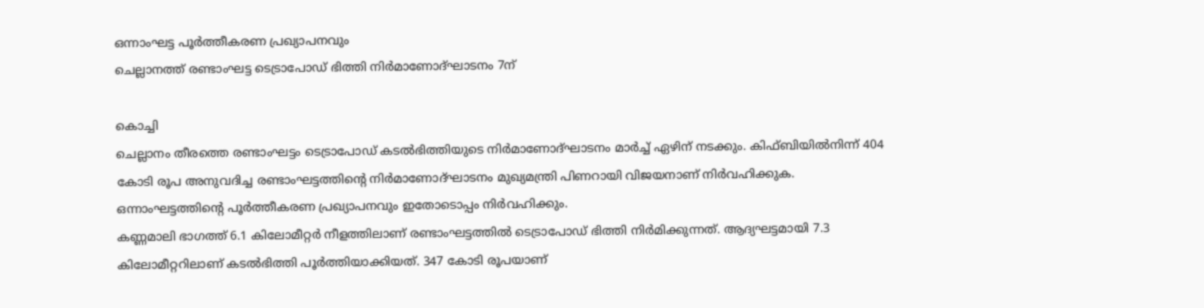ഒന്നാംഘട്ട പൂർത്തീകരണ പ്രഖ്യാപനവും
ചെല്ലാനത്ത് രണ്ടാംഘട്ട ടെട്രാപോഡ് ഭിത്തി നിർമാണോദ്ഘാടനം 7ന്

കൊച്ചി
ചെല്ലാനം തീരത്തെ രണ്ടാംഘട്ടം ടെട്രാപോഡ് കടൽഭിത്തിയുടെ നിർമാണോദ്ഘാടനം മാർച്ച് ഏഴിന് നടക്കും. കിഫ്ബിയിൽനിന്ന് 404 കോടി രൂപ അനുവദിച്ച രണ്ടാംഘട്ടത്തിന്റെ നിർമാണോദ്ഘാടനം മുഖ്യമന്ത്രി പിണറായി വിജയനാണ് നിർവഹിക്കുക. ഒന്നാംഘട്ടത്തിന്റെ പൂർത്തീകരണ പ്രഖ്യാപനവും ഇതോടൊപ്പം നിർവഹിക്കും.
കണ്ണമാലി ഭാഗത്ത് 6.1 കിലോമീറ്റർ നീളത്തിലാണ് രണ്ടാംഘട്ടത്തിൽ ടെട്രാപോഡ് ഭിത്തി നിർമിക്കുന്നത്. ആദ്യഘട്ടമായി 7.3 കിലോമീറ്ററിലാണ് കടൽഭിത്തി പൂർത്തിയാക്കിയത്. 347 കോടി രൂപയാണ്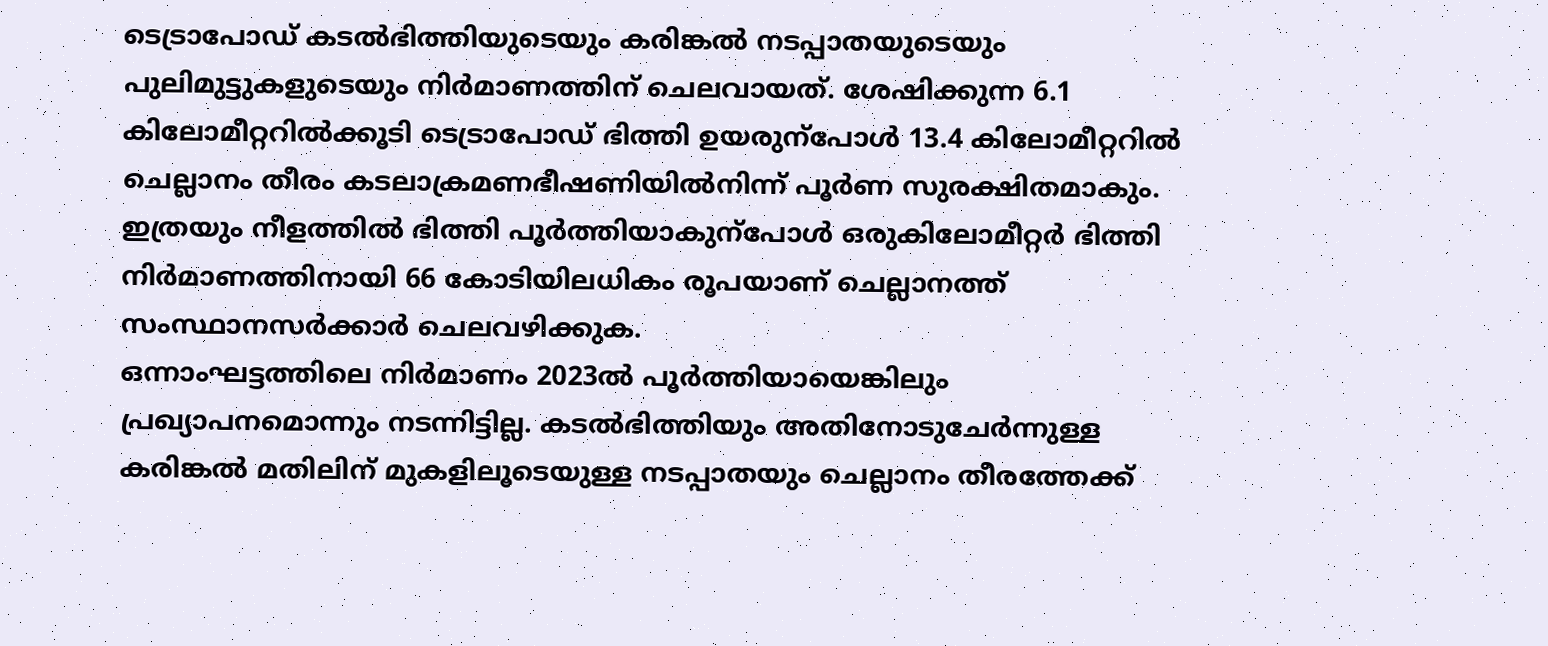ടെട്രാപോഡ് കടൽഭിത്തിയുടെയും കരിങ്കൽ നടപ്പാതയുടെയും പുലിമുട്ടുകളുടെയും നിർമാണത്തിന് ചെലവായത്. ശേഷിക്കുന്ന 6.1 കിലോമീറ്ററിൽക്കൂടി ടെട്രാപോഡ് ഭിത്തി ഉയരുന്പോൾ 13.4 കിലോമീറ്ററിൽ ചെല്ലാനം തീരം കടലാക്രമണഭീഷണിയിൽനിന്ന് പൂർണ സുരക്ഷിതമാകും. ഇത്രയും നീളത്തിൽ ഭിത്തി പൂർത്തിയാകുന്പോൾ ഒരുകിലോമീറ്റർ ഭിത്തി നിർമാണത്തിനായി 66 കോടിയിലധികം രൂപയാണ് ചെല്ലാനത്ത് സംസ്ഥാനസർക്കാർ ചെലവഴിക്കുക.
ഒന്നാംഘട്ടത്തിലെ നിർമാണം 2023ൽ പൂർത്തിയായെങ്കിലും പ്രഖ്യാപനമൊന്നും നടന്നിട്ടില്ല. കടൽഭിത്തിയും അതിനോടുചേർന്നുള്ള കരിങ്കൽ മതിലിന് മുകളിലൂടെയുള്ള നടപ്പാതയും ചെല്ലാനം തീരത്തേക്ക്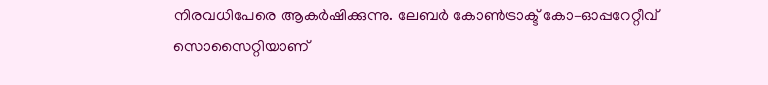നിരവധിപേരെ ആകർഷിക്കുന്നു. ലേബർ കോൺട്രാക്ട് കോ–ഓപ്പറേറ്റീവ് സൊസൈറ്റിയാണ്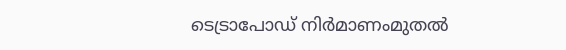ടെട്രാപോഡ് നിർമാണംമുതൽ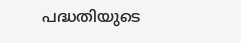പദ്ധതിയുടെ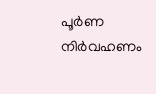പൂർണ നിർവഹണം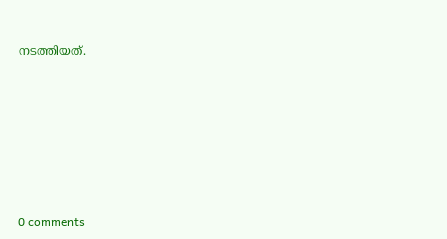നടത്തിയത്.










0 comments